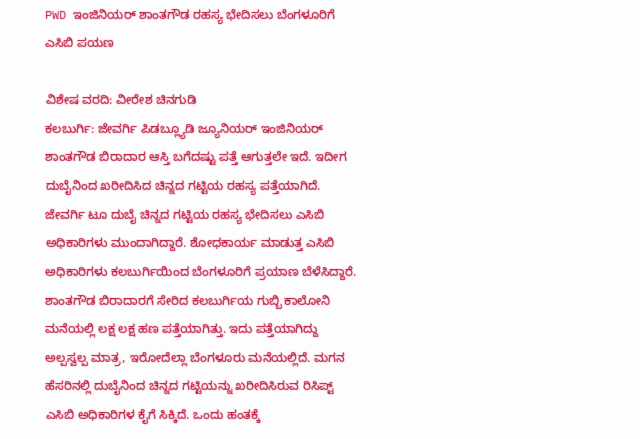PWD ಇಂಜಿನಿಯರ್ ಶಾಂತಗೌಡ ರಹಸ್ಯ ಭೇದಿಸಲು ಬೆಂಗಳೂರಿಗೆ ಎಸಿಬಿ ಪಯಣ

ವಿಶೇಷ ವರದಿ: ವೀರೇಶ ಚಿನಗುಡಿ
ಕಲಬುರ್ಗಿ: ಜೇವರ್ಗಿ ಪಿಡಬ್ಲ್ಯೂಡಿ ಜ್ಯೂನಿಯರ್ ಇಂಜಿನಿಯರ್ ಶಾಂತಗೌಡ ಬಿರಾದಾರ ಆಸ್ತಿ ಬಗೆದಷ್ಟು ಪತ್ತೆ ಆಗುತ್ತಲೇ ಇದೆ. ಇದೀಗ ದುಬೈನಿಂದ ಖರೀದಿಸಿದ ಚಿನ್ನದ ಗಟ್ಟಿಯ ರಹಸ್ಯ ಪತ್ತೆಯಾಗಿದೆ. ಜೇವರ್ಗಿ ಟೂ ದುಬೈ ಚಿನ್ನದ ಗಟ್ಟಿಯ ರಹಸ್ಯ ಭೇದಿಸಲು ಎಸಿಬಿ ಅಧಿಕಾರಿಗಳು ಮುಂದಾಗಿದ್ದಾರೆ. ಶೋಧಕಾರ್ಯ ಮಾಡುತ್ತ ಎಸಿಬಿ ಅಧಿಕಾರಿಗಳು ಕಲಬುರ್ಗಿಯಿಂದ ಬೆಂಗಳೂರಿಗೆ ಪ್ರಯಾಣ ಬೆಳೆಸಿದ್ದಾರೆ.
ಶಾಂತಗೌಡ ಬಿರಾದಾರಗೆ ಸೇರಿದ ಕಲಬುರ್ಗಿಯ ಗುಬ್ಬಿ ಕಾಲೋನಿ ಮನೆಯಲ್ಲಿ ಲಕ್ಷ ಲಕ್ಷ ಹಣ ಪತ್ತೆಯಾಗಿತ್ತು. ಇದು ಪತ್ತೆಯಾಗಿದ್ದು ಅಲ್ಪಸ್ವಲ್ಪ ಮಾತ್ರ, ಇರೋದೆಲ್ಲಾ ಬೆಂಗಳೂರು ಮನೆಯಲ್ಲಿದೆ. ಮಗನ ಹೆಸರಿನಲ್ಲಿ ದುಬೈನಿಂದ ಚಿನ್ನದ ಗಟ್ಟಿಯನ್ನು ಖರೀದಿಸಿರುವ ರಿಸಿಪ್ಟ್ ಎಸಿಬಿ ಅಧಿಕಾರಿಗಳ ಕೈಗೆ ಸಿಕ್ಕಿದೆ. ಒಂದು ಹಂತಕ್ಕೆ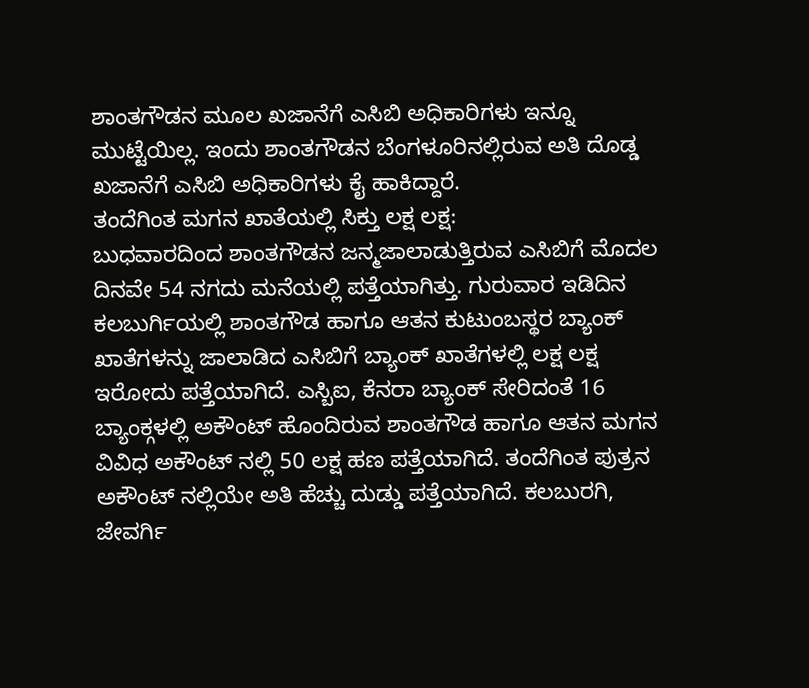ಶಾಂತಗೌಡನ ಮೂಲ ಖಜಾನೆಗೆ ಎಸಿಬಿ ಅಧಿಕಾರಿಗಳು ಇನ್ನೂ ಮುಟ್ಟೆಯಿಲ್ಲ. ಇಂದು ಶಾಂತಗೌಡನ ಬೆಂಗಳೂರಿನಲ್ಲಿರುವ ಅತಿ ದೊಡ್ಡ ಖಜಾನೆಗೆ ಎಸಿಬಿ ಅಧಿಕಾರಿಗಳು ಕೈ ಹಾಕಿದ್ದಾರೆ.
ತಂದೆಗಿಂತ ಮಗನ ಖಾತೆಯಲ್ಲಿ ಸಿಕ್ತು ಲಕ್ಷ ಲಕ್ಷ:
ಬುಧವಾರದಿಂದ ಶಾಂತಗೌಡನ ಜನ್ಮಜಾಲಾಡುತ್ತಿರುವ ಎಸಿಬಿಗೆ ಮೊದಲ ದಿನವೇ 54 ನಗದು ಮನೆಯಲ್ಲಿ ಪತ್ತೆಯಾಗಿತ್ತು. ಗುರುವಾರ ಇಡಿದಿನ ಕಲಬುರ್ಗಿಯಲ್ಲಿ ಶಾಂತಗೌಡ ಹಾಗೂ ಆತನ ಕುಟುಂಬಸ್ಥರ ಬ್ಯಾಂಕ್ ಖಾತೆಗಳನ್ನು ಜಾಲಾಡಿದ ಎಸಿಬಿಗೆ ಬ್ಯಾಂಕ್ ಖಾತೆಗಳಲ್ಲಿ ಲಕ್ಷ ಲಕ್ಷ ಇರೋದು ಪತ್ತೆಯಾಗಿದೆ. ಎಸ್ಬಿಐ, ಕೆನರಾ ಬ್ಯಾಂಕ್ ಸೇರಿದಂತೆ 16 ಬ್ಯಾಂಕ್ಗಳಲ್ಲಿ ಅಕೌಂಟ್ ಹೊಂದಿರುವ ಶಾಂತಗೌಡ ಹಾಗೂ ಆತನ ಮಗನ ವಿವಿಧ ಅಕೌಂಟ್ ನಲ್ಲಿ 50 ಲಕ್ಷ ಹಣ ಪತ್ತೆಯಾಗಿದೆ. ತಂದೆಗಿಂತ ಪುತ್ರನ ಅಕೌಂಟ್ ನಲ್ಲಿಯೇ ಅತಿ ಹೆಚ್ಚು ದುಡ್ಡು ಪತ್ತೆಯಾಗಿದೆ. ಕಲಬುರಗಿ, ಜೇವರ್ಗಿ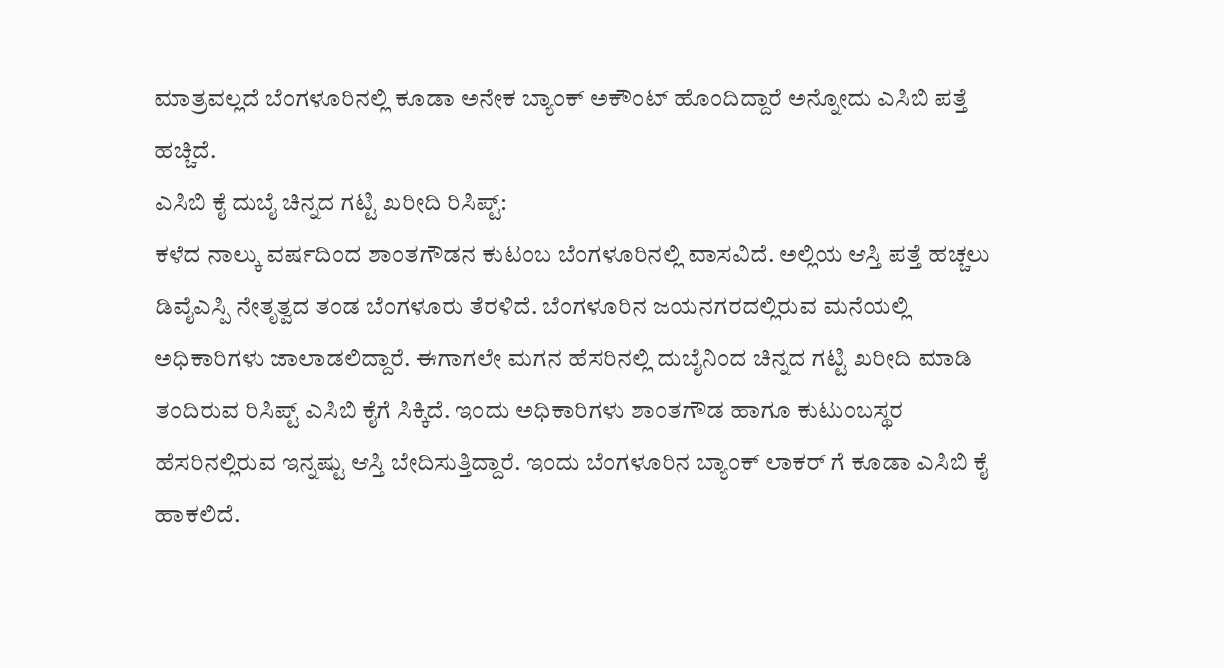ಮಾತ್ರವಲ್ಲದೆ ಬೆಂಗಳೂರಿನಲ್ಲಿ ಕೂಡಾ ಅನೇಕ ಬ್ಯಾಂಕ್ ಅಕೌಂಟ್ ಹೊಂದಿದ್ದಾರೆ ಅನ್ನೋದು ಎಸಿಬಿ ಪತ್ತೆ ಹಚ್ಚಿದೆ.
ಎಸಿಬಿ ಕೈ ದುಬೈ ಚಿನ್ನದ ಗಟ್ಟಿ ಖರೀದಿ ರಿಸಿಪ್ಟ್:
ಕಳೆದ ನಾಲ್ಕು ವರ್ಷದಿಂದ ಶಾಂತಗೌಡನ ಕುಟಂಬ ಬೆಂಗಳೂರಿನಲ್ಲಿ ವಾಸವಿದೆ. ಅಲ್ಲಿಯ ಆಸ್ತಿ ಪತ್ತೆ ಹಚ್ಚಲು ಡಿವೈಎಸ್ಪಿ ನೇತೃತ್ವದ ತಂಡ ಬೆಂಗಳೂರು ತೆರಳಿದೆ. ಬೆಂಗಳೂರಿನ ಜಯನಗರದಲ್ಲಿರುವ ಮನೆಯಲ್ಲಿ ಅಧಿಕಾರಿಗಳು ಜಾಲಾಡಲಿದ್ದಾರೆ. ಈಗಾಗಲೇ ಮಗನ ಹೆಸರಿನಲ್ಲಿ ದುಬೈನಿಂದ ಚಿನ್ನದ ಗಟ್ಟಿ ಖರೀದಿ ಮಾಡಿ ತಂದಿರುವ ರಿಸಿಪ್ಟ್ ಎಸಿಬಿ ಕೈಗೆ ಸಿಕ್ಕಿದೆ. ಇಂದು ಅಧಿಕಾರಿಗಳು ಶಾಂತಗೌಡ ಹಾಗೂ ಕುಟುಂಬಸ್ಥರ ಹೆಸರಿನಲ್ಲಿರುವ ಇನ್ನಷ್ಟು ಆಸ್ತಿ ಬೇದಿಸುತ್ತಿದ್ದಾರೆ. ಇಂದು ಬೆಂಗಳೂರಿನ ಬ್ಯಾಂಕ್ ಲಾಕರ್ ಗೆ ಕೂಡಾ ಎಸಿಬಿ ಕೈ ಹಾಕಲಿದೆ.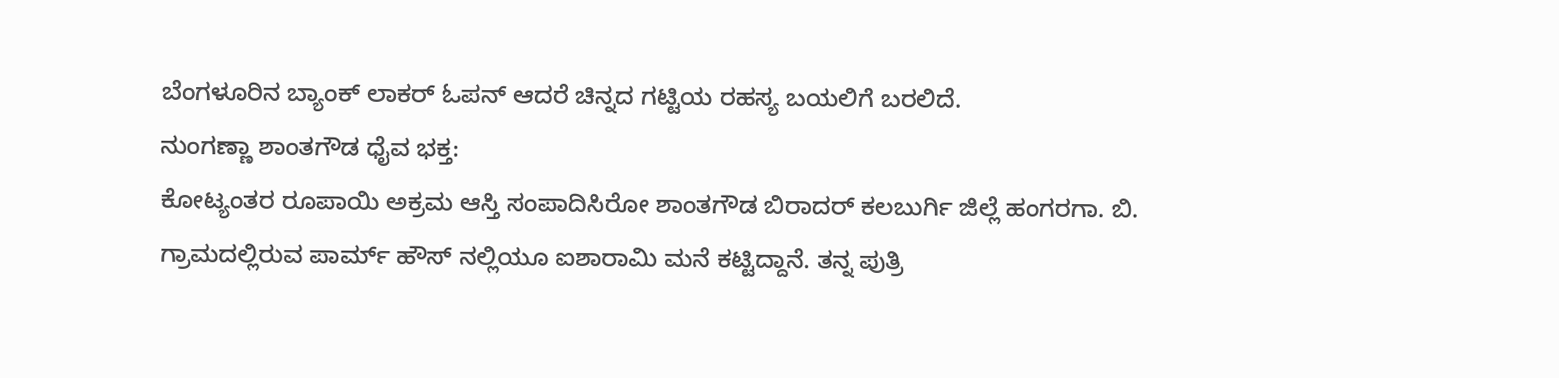ಬೆಂಗಳೂರಿನ ಬ್ಯಾಂಕ್ ಲಾಕರ್ ಓಪನ್ ಆದರೆ ಚಿನ್ನದ ಗಟ್ಟಿಯ ರಹಸ್ಯ ಬಯಲಿಗೆ ಬರಲಿದೆ.
ನುಂಗಣ್ಣಾ ಶಾಂತಗೌಡ ಧೈವ ಭಕ್ತ:
ಕೋಟ್ಯಂತರ ರೂಪಾಯಿ ಅಕ್ರಮ ಆಸ್ತಿ ಸಂಪಾದಿಸಿರೋ ಶಾಂತಗೌಡ ಬಿರಾದರ್ ಕಲಬುರ್ಗಿ ಜಿಲ್ಲೆ ಹಂಗರಗಾ. ಬಿ. ಗ್ರಾಮದಲ್ಲಿರುವ ಪಾರ್ಮ್ ಹೌಸ್ ನಲ್ಲಿಯೂ ಐಶಾರಾಮಿ ಮನೆ ಕಟ್ಟಿದ್ದಾನೆ. ತನ್ನ ಪುತ್ರಿ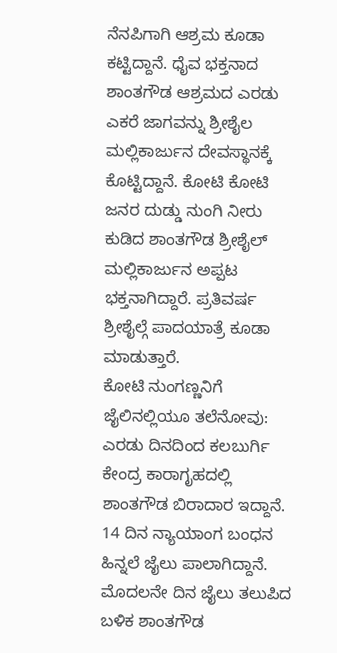ನೆನಪಿಗಾಗಿ ಆಶ್ರಮ ಕೂಡಾ ಕಟ್ಟಿದ್ದಾನೆ. ಧೈವ ಭಕ್ತನಾದ ಶಾಂತಗೌಡ ಆಶ್ರಮದ ಎರಡು ಎಕರೆ ಜಾಗವನ್ನು ಶ್ರೀಶೈಲ ಮಲ್ಲಿಕಾರ್ಜುನ ದೇವಸ್ಥಾನಕ್ಕೆ ಕೊಟ್ಟಿದ್ದಾನೆ. ಕೋಟಿ ಕೋಟಿ ಜನರ ದುಡ್ಡು ನುಂಗಿ ನೀರು ಕುಡಿದ ಶಾಂತಗೌಡ ಶ್ರೀಶೈಲ್ ಮಲ್ಲಿಕಾರ್ಜುನ ಅಪ್ಪಟ ಭಕ್ತನಾಗಿದ್ದಾರೆ. ಪ್ರತಿವರ್ಷ ಶ್ರೀಶೈಲ್ಗೆ ಪಾದಯಾತ್ರೆ ಕೂಡಾ ಮಾಡುತ್ತಾರೆ.
ಕೋಟಿ ನುಂಗಣ್ಣನಿಗೆ ಜೈಲಿನಲ್ಲಿಯೂ ತಲೆನೋವು:
ಎರಡು ದಿನದಿಂದ ಕಲಬುರ್ಗಿ ಕೇಂದ್ರ ಕಾರಾಗೃಹದಲ್ಲಿ ಶಾಂತಗೌಡ ಬಿರಾದಾರ ಇದ್ದಾನೆ. 14 ದಿನ ನ್ಯಾಯಾಂಗ ಬಂಧನ ಹಿನ್ನಲೆ ಜೈಲು ಪಾಲಾಗಿದ್ದಾನೆ. ಮೊದಲನೇ ದಿನ ಜೈಲು ತಲುಪಿದ ಬಳಿಕ ಶಾಂತಗೌಡ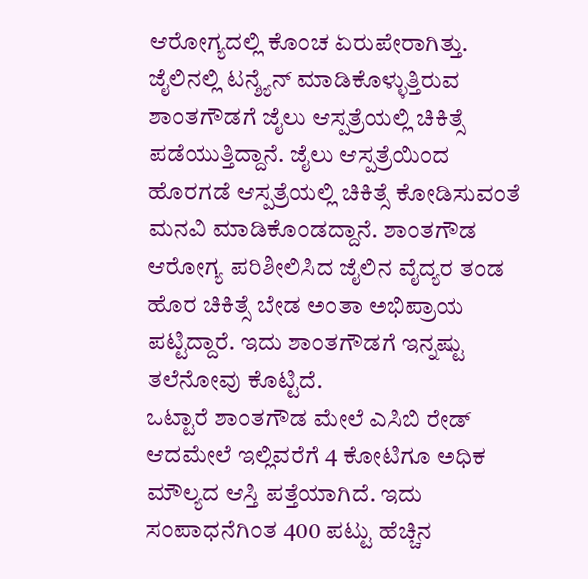ಆರೋಗ್ಯದಲ್ಲಿ ಕೊಂಚ ಏರುಪೇರಾಗಿತ್ತು. ಜೈಲಿನಲ್ಲಿ ಟನ್ಶ್ಯೆನ್ ಮಾಡಿಕೊಳ್ಳುತ್ತಿರುವ ಶಾಂತಗೌಡಗೆ ಜೈಲು ಆಸ್ಪತ್ರೆಯಲ್ಲಿ ಚಿಕಿತ್ಸೆ ಪಡೆಯುತ್ತಿದ್ದಾನೆ. ಜೈಲು ಆಸ್ಪತ್ರೆಯಿಂದ ಹೊರಗಡೆ ಆಸ್ಪತ್ರೆಯಲ್ಲಿ ಚಿಕಿತ್ಸೆ ಕೋಡಿಸುವಂತೆ ಮನವಿ ಮಾಡಿಕೊಂಡದ್ದಾನೆ. ಶಾಂತಗೌಡ ಆರೋಗ್ಯ ಪರಿಶೀಲಿಸಿದ ಜೈಲಿನ ವೈದ್ಯರ ತಂಡ ಹೊರ ಚಿಕಿತ್ಸೆ ಬೇಡ ಅಂತಾ ಅಭಿಪ್ರಾಯ ಪಟ್ಟಿದ್ದಾರೆ. ಇದು ಶಾಂತಗೌಡಗೆ ಇನ್ನಷ್ಟು ತಲೆನೋವು ಕೊಟ್ಟಿದೆ.
ಒಟ್ಟಾರೆ ಶಾಂತಗೌಡ ಮೇಲೆ ಎಸಿಬಿ ರೇಡ್ ಆದಮೇಲೆ ಇಲ್ಲಿವರೆಗೆ 4 ಕೋಟಿಗೂ ಅಧಿಕ ಮೌಲ್ಯದ ಆಸ್ತಿ ಪತ್ತೆಯಾಗಿದೆ. ಇದು ಸಂಪಾಧನೆಗಿಂತ 400 ಪಟ್ಟು ಹೆಚ್ಚಿನ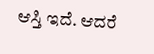ಆಸ್ತಿ ಇದೆ. ಆದರೆ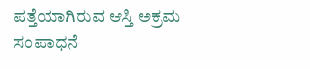ಪತ್ತೆಯಾಗಿರುವ ಆಸ್ತಿ ಅಕ್ರಮ ಸಂಪಾಧನೆ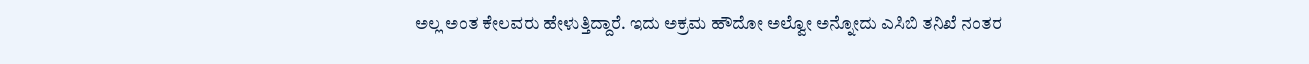ಅಲ್ಲ ಅಂತ ಕೇಲವರು ಹೇಳುತ್ತಿದ್ದಾರೆ. ಇದು ಅಕ್ರಮ ಹೌದೋ ಅಲ್ವೋ ಅನ್ನೋದು ಎಸಿಬಿ ತನಿಖೆ ನಂತರ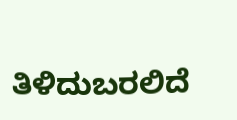ತಿಳಿದುಬರಲಿದೆ